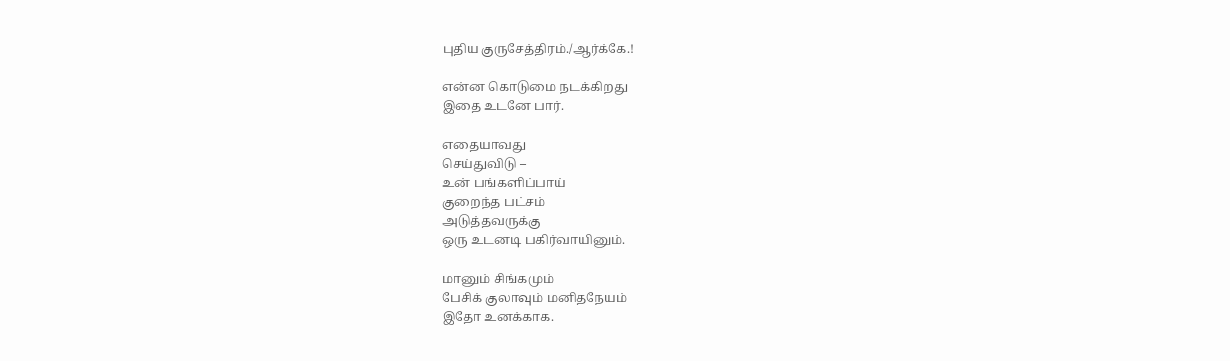புதிய குருசேத்திரம்./ஆர்க்கே.!

என்ன கொடுமை நடக்கிறது
இதை உடனே பார்.

எதையாவது
செய்துவிடு –
உன் பங்களிப்பாய்
குறைந்த பட்சம்
அடுத்தவருக்கு
ஒரு உடனடி பகிர்வாயினும்.

மானும் சிங்கமும்
பேசிக் குலாவும் மனிதநேயம்
இதோ உனக்காக.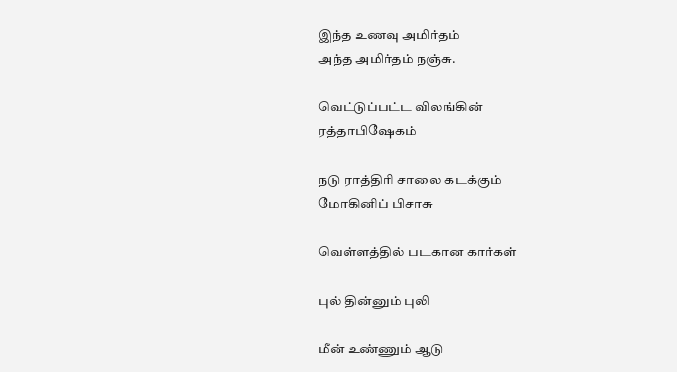இந்த உணவு அமிர்தம்
அந்த அமிர்தம் நஞ்சு.

வெட்டுப்பட்ட விலங்கின்
ரத்தாபிஷேகம்

நடு ராத்திரி சாலை கடக்கும்
மோகினிப் பிசாசு

வெள்ளத்தில் படகான கார்கள்

புல் தின்னும் புலி

மீன் உண்ணும் ஆடு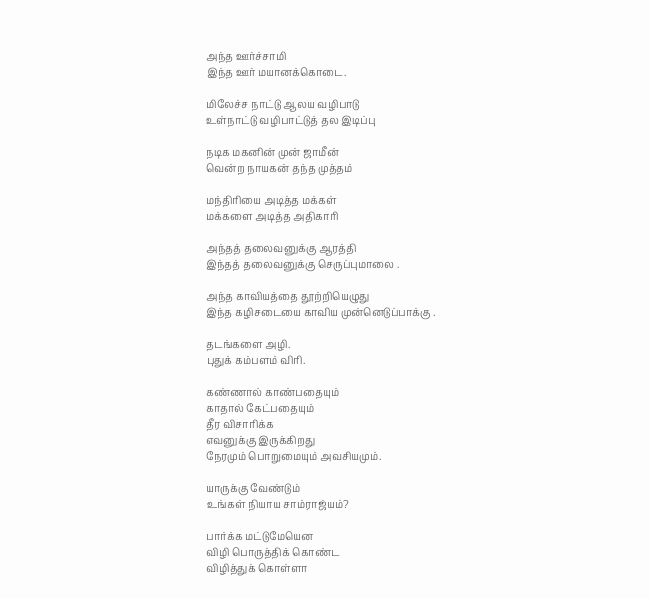அந்த ஊர்ச்சாமி
இந்த ஊர் மயானக்கொடை.

மிலேச்ச நாட்டு ஆலய வழிபாடு
உள்நாட்டு வழிபாட்டுத் தல இடிப்பு

நடிக மகனின் முன் ஜாமீன்
வென்ற நாயகன் தந்த முத்தம்

மந்திரியை அடித்த மக்கள்
மக்களை அடித்த அதிகாரி

அந்தத் தலைவனுக்கு ஆரத்தி
இந்தத் தலைவனுக்கு செருப்புமாலை .

அந்த காவியத்தை தூற்றியெழுது
இந்த கழிசடையை காவிய முன்னெடுப்பாக்கு .

தடங்களை அழி.
புதுக் கம்பளம் விரி.

கண்ணால் காண்பதையும்
காதால் கேட்பதையும்
தீர விசாரிக்க
எவனுக்கு இருக்கிறது
நேரமும் பொறுமையும் அவசியமும்.

யாருக்கு வேண்டும்
உங்கள் நியாய சாம்ராஜ்யம்?

பார்க்க மட்டுமேயென
விழி பொருத்திக் கொண்ட
விழித்துக் கொள்ளா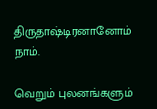திருதாஷ்டிரனானோம் நாம்.

வெறும் புலனங்களும்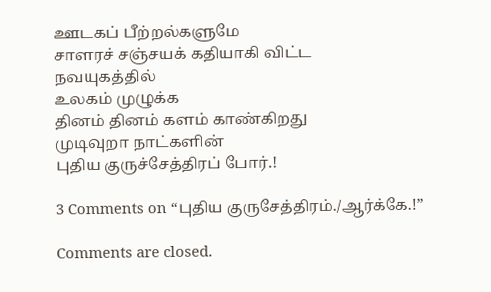ஊடகப் பீற்றல்களுமே
சாளரச் சஞ்சயக் கதியாகி விட்ட
நவயுகத்தில்
உலகம் முழுக்க
தினம் தினம் களம் காண்கிறது
முடிவுறா நாட்களின்
புதிய குருச்சேத்திரப் போர்.!

3 Comments on “புதிய குருசேத்திரம்./ஆர்க்கே.!”

Comments are closed.